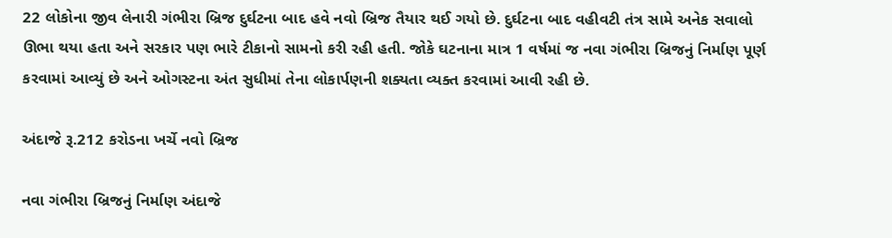22 લોકોના જીવ લેનારી ગંભીરા બ્રિજ દુર્ઘટના બાદ હવે નવો બ્રિજ તૈયાર થઈ ગયો છે. દુર્ઘટના બાદ વહીવટી તંત્ર સામે અનેક સવાલો ઊભા થયા હતા અને સરકાર પણ ભારે ટીકાનો સામનો કરી રહી હતી. જોકે ઘટનાના માત્ર 1 વર્ષમાં જ નવા ગંભીરા બ્રિજનું નિર્માણ પૂર્ણ કરવામાં આવ્યું છે અને ઓગસ્ટના અંત સુધીમાં તેના લોકાર્પણની શક્યતા વ્યક્ત કરવામાં આવી રહી છે.

અંદાજે રૂ.212 કરોડના ખર્ચે નવો બ્રિજ

નવા ગંભીરા બ્રિજનું નિર્માણ અંદાજે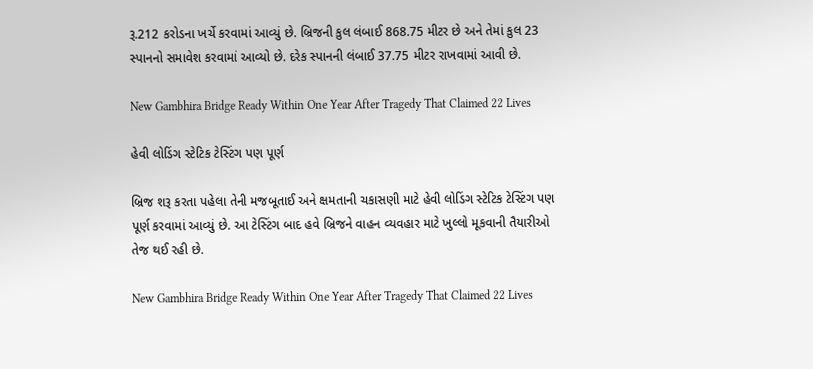રૂ.212 કરોડના ખર્ચે કરવામાં આવ્યું છે. બ્રિજની કુલ લંબાઈ 868.75 મીટર છે અને તેમાં કુલ 23 સ્પાનનો સમાવેશ કરવામાં આવ્યો છે. દરેક સ્પાનની લંબાઈ 37.75 મીટર રાખવામાં આવી છે.

New Gambhira Bridge Ready Within One Year After Tragedy That Claimed 22 Lives

હેવી લોડિંગ સ્ટેટિક ટેસ્ટિંગ પણ પૂર્ણ

બ્રિજ શરૂ કરતા પહેલા તેની મજબૂતાઈ અને ક્ષમતાની ચકાસણી માટે હેવી લોડિંગ સ્ટેટિક ટેસ્ટિંગ પણ પૂર્ણ કરવામાં આવ્યું છે. આ ટેસ્ટિંગ બાદ હવે બ્રિજને વાહન વ્યવહાર માટે ખુલ્લો મૂકવાની તૈયારીઓ તેજ થઈ રહી છે.

New Gambhira Bridge Ready Within One Year After Tragedy That Claimed 22 Lives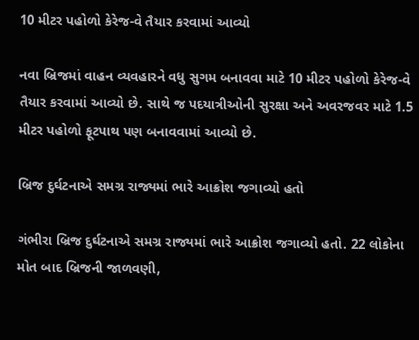10 મીટર પહોળો કેરેજ-વે તૈયાર કરવામાં આવ્યો

નવા બ્રિજમાં વાહન વ્યવહારને વધુ સુગમ બનાવવા માટે 10 મીટર પહોળો કેરેજ-વે તૈયાર કરવામાં આવ્યો છે. સાથે જ પદયાત્રીઓની સુરક્ષા અને અવરજવર માટે 1.5 મીટર પહોળો ફૂટપાથ પણ બનાવવામાં આવ્યો છે.

બ્રિજ દુર્ઘટનાએ સમગ્ર રાજ્યમાં ભારે આક્રોશ જગાવ્યો હતો

ગંભીરા બ્રિજ દુર્ઘટનાએ સમગ્ર રાજ્યમાં ભારે આક્રોશ જગાવ્યો હતો. 22 લોકોના મોત બાદ બ્રિજની જાળવણી,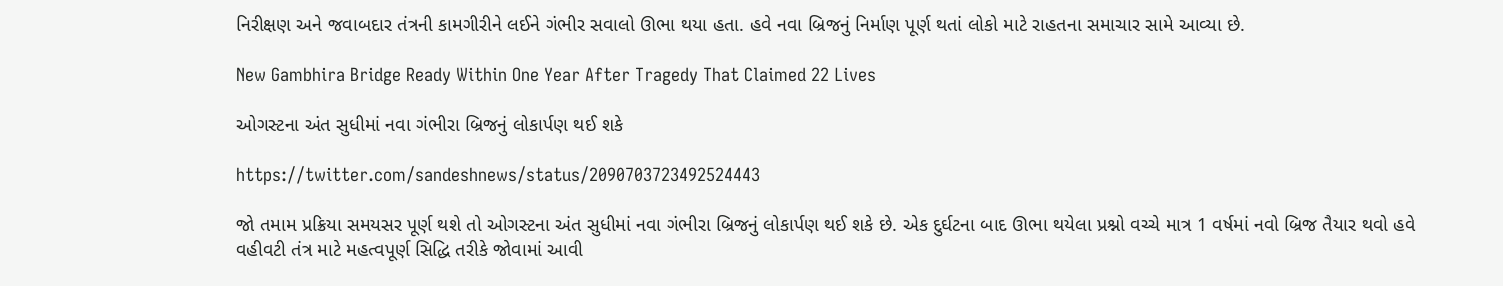નિરીક્ષણ અને જવાબદાર તંત્રની કામગીરીને લઈને ગંભીર સવાલો ઊભા થયા હતા. હવે નવા બ્રિજનું નિર્માણ પૂર્ણ થતાં લોકો માટે રાહતના સમાચાર સામે આવ્યા છે.

New Gambhira Bridge Ready Within One Year After Tragedy That Claimed 22 Lives

ઓગસ્ટના અંત સુધીમાં નવા ગંભીરા બ્રિજનું લોકાર્પણ થઈ શકે

https://twitter.com/sandeshnews/status/2090703723492524443

જો તમામ પ્રક્રિયા સમયસર પૂર્ણ થશે તો ઓગસ્ટના અંત સુધીમાં નવા ગંભીરા બ્રિજનું લોકાર્પણ થઈ શકે છે. એક દુર્ઘટના બાદ ઊભા થયેલા પ્રશ્નો વચ્ચે માત્ર 1 વર્ષમાં નવો બ્રિજ તૈયાર થવો હવે વહીવટી તંત્ર માટે મહત્વપૂર્ણ સિદ્ધિ તરીકે જોવામાં આવી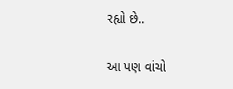રહ્યો છે..


આ પણ વાંચો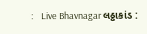:    Live Bhavnagar લઠ્ઠાકાંડ :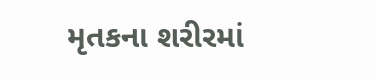મૃતકના શરીરમાં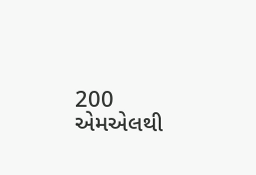200 એમએલથી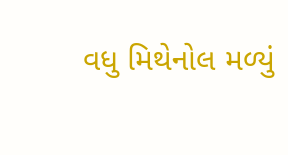વધુ મિથેનોલ મળ્યું